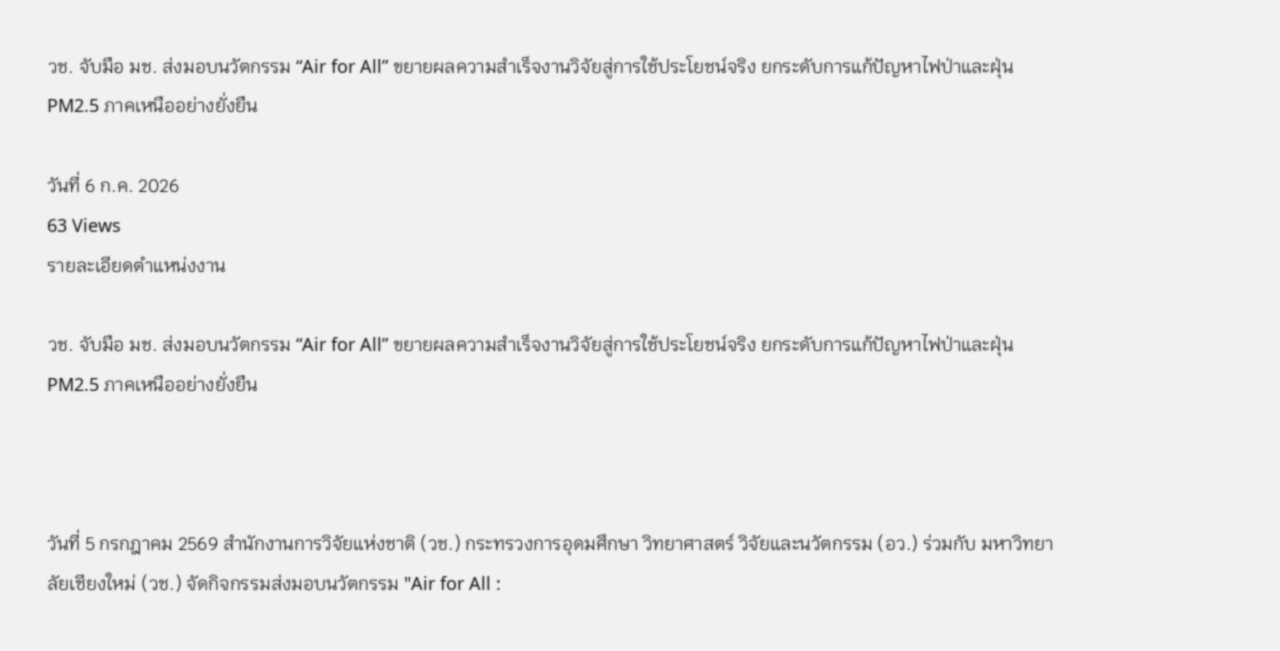วช. จับมือ มช. ส่งมอบนวัตกรรม “Air for All” ขยายผลความสำเร็จงานวิจัยสู่การใช้ประโยชน์จริง ยกระดับการแก้ปัญหาไฟป่าและฝุ่น PM2.5 ภาคเหนืออย่างยั่งยืน

วันที่ 6 ก.ค. 2026
63 Views
รายละเอียดตำแหน่งงาน

วช. จับมือ มช. ส่งมอบนวัตกรรม “Air for All” ขยายผลความสำเร็จงานวิจัยสู่การใช้ประโยชน์จริง ยกระดับการแก้ปัญหาไฟป่าและฝุ่น PM2.5 ภาคเหนืออย่างยั่งยืน



วันที่ 5 กรกฎาคม 2569 สำนักงานการวิจัยแห่งชาติ (วช.) กระทรวงการอุดมศึกษา วิทยาศาสตร์ วิจัยและนวัตกรรม (อว.) ร่วมกับ มหาวิทยาลัยเชียงใหม่ (วช.) จัดกิจกรรมส่งมอบนวัตกรรม "Air for All :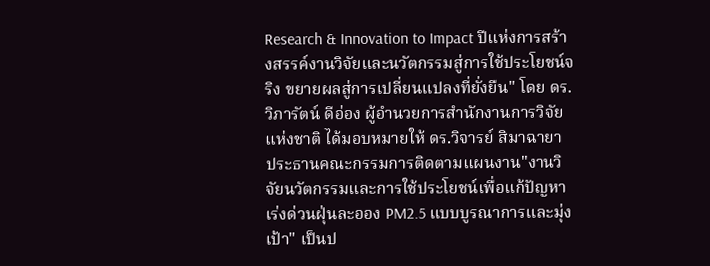Research & Innovation to Impact ปีแห่งการสร้างสรรค์งานวิจัยและนวัตกรรมสู่การใช้ประโยชน์จริง ขยายผลสู่การเปลี่ยนแปลงที่ยั่งยืน" โดย ดร.วิภารัตน์ ดีอ่อง ผู้อำนวยการสำนักงานการวิจัยแห่งชาติ ได้มอบหมายให้ ดร.วิจารย์ สิมาฉายา ประธานคณะกรรมการติดตามแผนงาน"งานวิจัยนวัตกรรมและการใช้ประโยชน์เพื่อแก้ปัญหาเร่งด่วนฝุ่นละออง PM2.5 แบบบูรณาการและมุ่งเป้า" เป็นป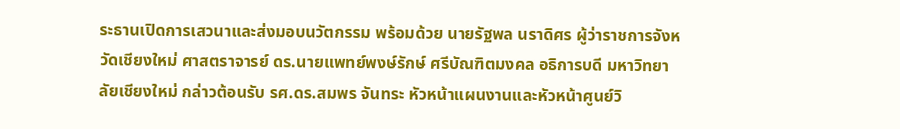ระธานเปิดการเสวนาและส่งมอบนวัตกรรม พร้อมด้วย นายรัฐพล นราดิศร ผู้ว่าราชการจังหวัดเชียงใหม่ ศาสตราจารย์ ดร.นายแพทย์พงษ์รักษ์ ศรีบัณฑิตมงคล อธิการบดี มหาวิทยาลัยเชียงใหม่ กล่าวต้อนรับ รศ.ดร.สมพร จันทระ หัวหน้าแผนงานและหัวหน้าศูนย์วิ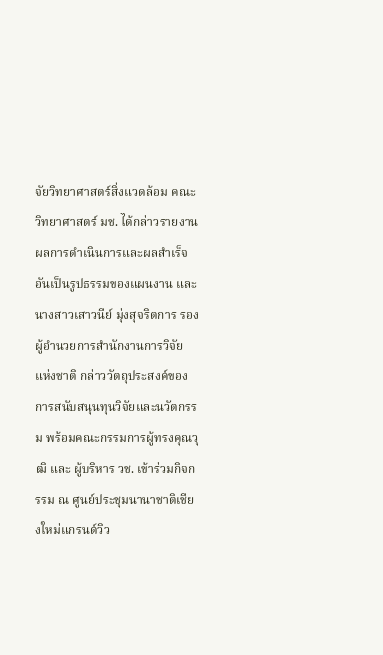จัยวิทยาศาสตร์สิ่งแวดล้อม คณะวิทยาศาสตร์ มช. ได้กล่าวรายงานผลการดำเนินการและผลสำเร็จอันเป็นรูปธรรมของแผนงาน และนางสาวเสาวนีย์ มุ่งสุจริตการ รองผู้อำนวยการสำนักงานการวิจัยแห่งชาติ กล่าววัตถุประสงค์ของการสนับสนุนทุนวิจัยและนวัตกรรม พร้อมคณะกรรมการผู้ทรงคุณวุฒิ และ ผู้บริหาร วช. เข้าร่วมกิจกรรม ณ ศูนย์ประชุมนานาชาติเชียงใหม่แกรนด์วิว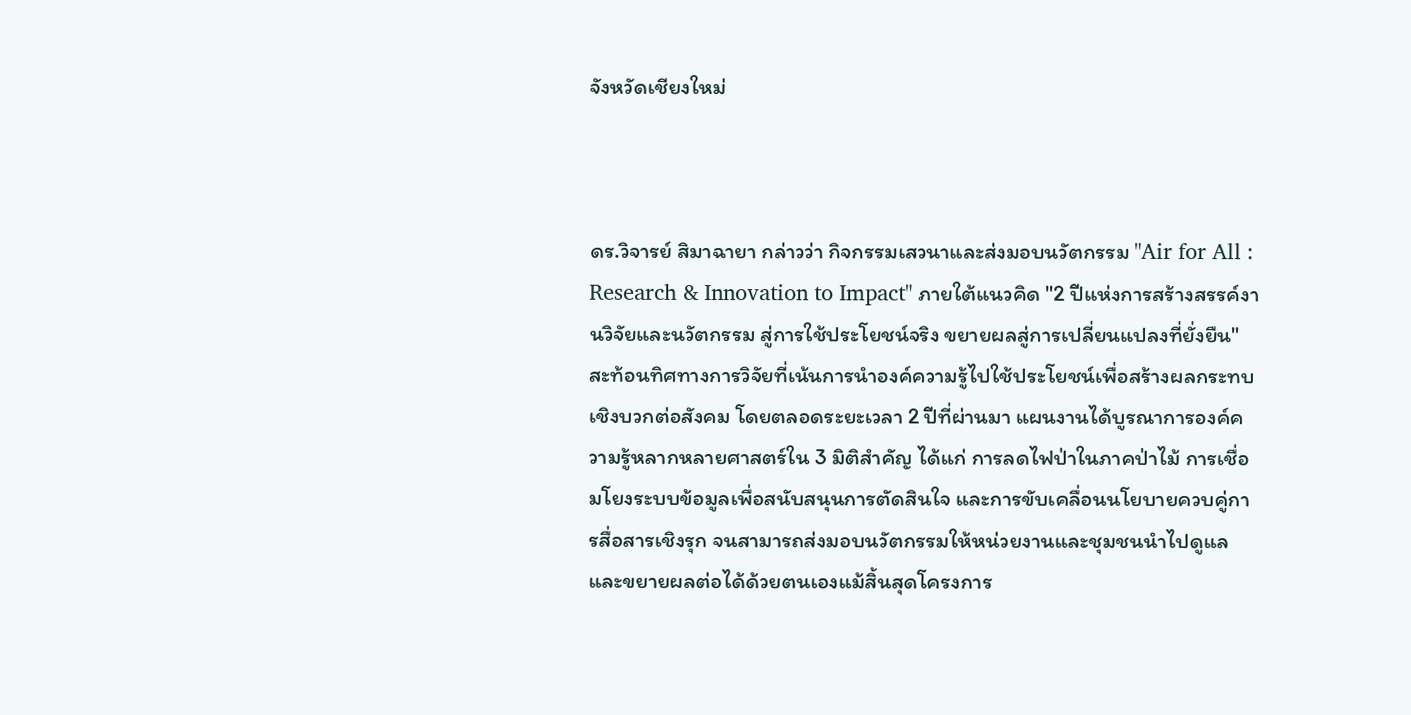จังหวัดเชียงใหม่



ดร.วิจารย์ สิมาฉายา กล่าวว่า กิจกรรมเสวนาและส่งมอบนวัตกรรม "Air for All : Research & Innovation to Impact" ภายใต้แนวคิด "2 ปีแห่งการสร้างสรรค์งานวิจัยและนวัตกรรม สู่การใช้ประโยชน์จริง ขยายผลสู่การเปลี่ยนแปลงที่ยั่งยืน" สะท้อนทิศทางการวิจัยที่เน้นการนำองค์ความรู้ไปใช้ประโยชน์เพื่อสร้างผลกระทบเชิงบวกต่อสังคม โดยตลอดระยะเวลา 2 ปีที่ผ่านมา แผนงานได้บูรณาการองค์ความรู้หลากหลายศาสตร์ใน 3 มิติสำคัญ ได้แก่ การลดไฟป่าในภาคป่าไม้ การเชื่อมโยงระบบข้อมูลเพื่อสนับสนุนการตัดสินใจ และการขับเคลื่อนนโยบายควบคู่การสื่อสารเชิงรุก จนสามารถส่งมอบนวัตกรรมให้หน่วยงานและชุมชนนำไปดูแลและขยายผลต่อได้ด้วยตนเองแม้สิ้นสุดโครงการ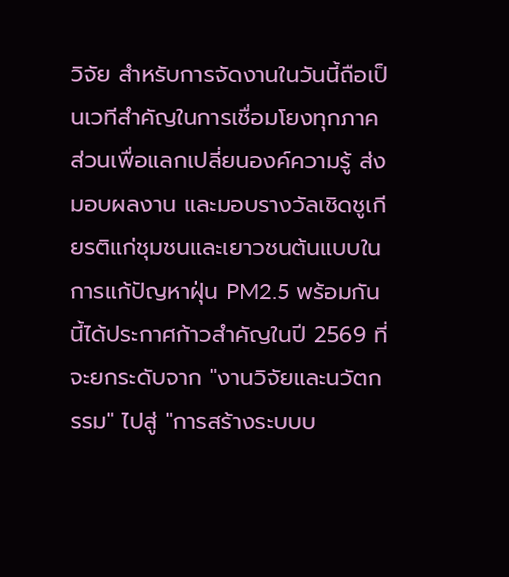วิจัย สำหรับการจัดงานในวันนี้ถือเป็นเวทีสำคัญในการเชื่อมโยงทุกภาคส่วนเพื่อแลกเปลี่ยนองค์ความรู้ ส่งมอบผลงาน และมอบรางวัลเชิดชูเกียรติแก่ชุมชนและเยาวชนต้นแบบในการแก้ปัญหาฝุ่น PM2.5 พร้อมกันนี้ได้ประกาศก้าวสำคัญในปี 2569 ที่จะยกระดับจาก "งานวิจัยและนวัตกรรม" ไปสู่ "การสร้างระบบบ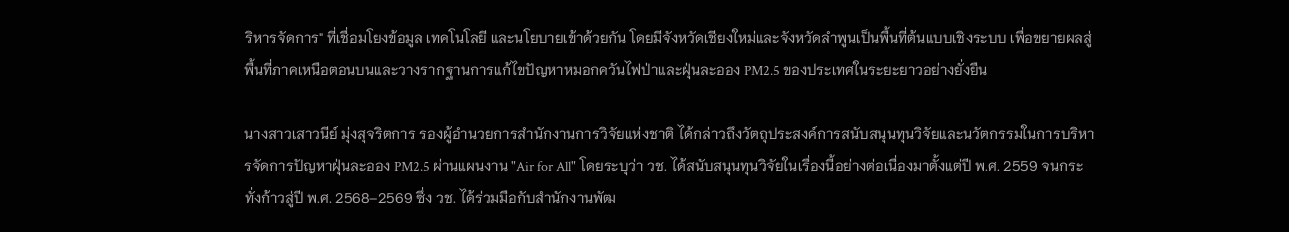ริหารจัดการ" ที่เชื่อมโยงข้อมูล เทคโนโลยี และนโยบายเข้าด้วยกัน โดยมีจังหวัดเชียงใหม่และจังหวัดลำพูนเป็นพื้นที่ต้นแบบเชิงระบบ เพื่อขยายผลสู่พื้นที่ภาคเหนือตอนบนและวางรากฐานการแก้ไขปัญหาหมอกควันไฟป่าและฝุ่นละออง PM2.5 ของประเทศในระยะยาวอย่างยั่งยืน

นางสาวเสาวนีย์ มุ่งสุจริตการ รองผู้อำนวยการสำนักงานการวิจัยแห่งชาติ ได้กล่าวถึงวัตถุประสงค์การสนับสนุนทุนวิจัยและนวัตกรรมในการบริหารจัดการปัญหาฝุ่นละออง PM2.5 ผ่านแผนงาน "Air for All" โดยระบุว่า วช. ได้สนับสนุนทุนวิจัยในเรื่องนี้อย่างต่อเนื่องมาตั้งแต่ปี พ.ศ. 2559 จนกระทั่งก้าวสู่ปี พ.ศ. 2568–2569 ซึ่ง วช. ได้ร่วมมือกับสำนักงานพัฒ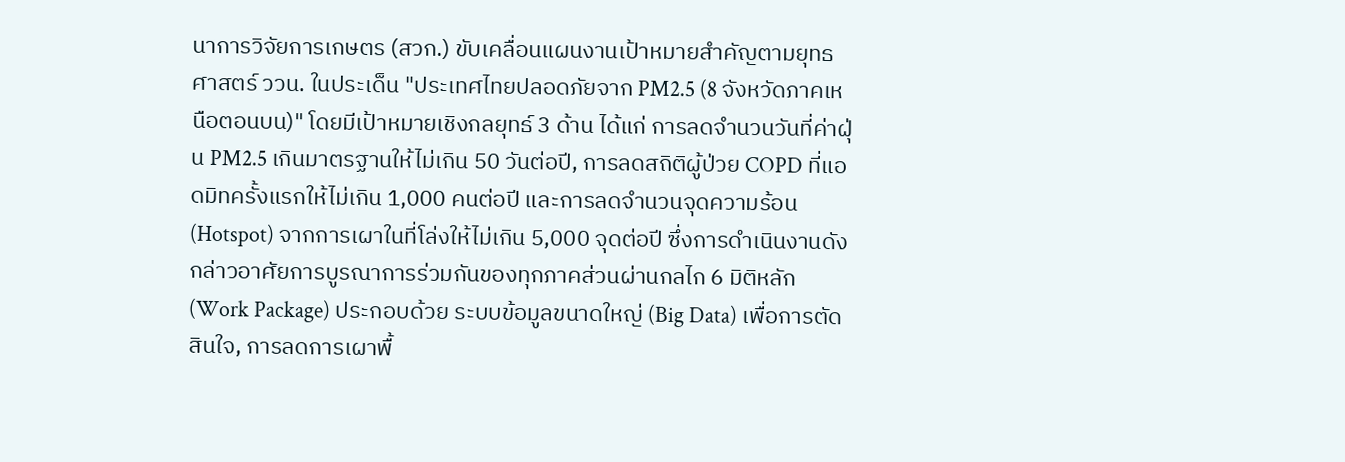นาการวิจัยการเกษตร (สวก.) ขับเคลื่อนแผนงานเป้าหมายสำคัญตามยุทธศาสตร์ ววน. ในประเด็น "ประเทศไทยปลอดภัยจาก PM2.5 (8 จังหวัดภาคเหนือตอนบน)" โดยมีเป้าหมายเชิงกลยุทธ์ 3 ด้าน ได้แก่ การลดจำนวนวันที่ค่าฝุ่น PM2.5 เกินมาตรฐานให้ไม่เกิน 50 วันต่อปี, การลดสถิติผู้ป่วย COPD ที่แอดมิทครั้งแรกให้ไม่เกิน 1,000 คนต่อปี และการลดจำนวนจุดความร้อน (Hotspot) จากการเผาในที่โล่งให้ไม่เกิน 5,000 จุดต่อปี ซึ่งการดำเนินงานดังกล่าวอาศัยการบูรณาการร่วมกันของทุกภาคส่วนผ่านกลไก 6 มิติหลัก (Work Package) ประกอบด้วย ระบบข้อมูลขนาดใหญ่ (Big Data) เพื่อการตัดสินใจ, การลดการเผาพื้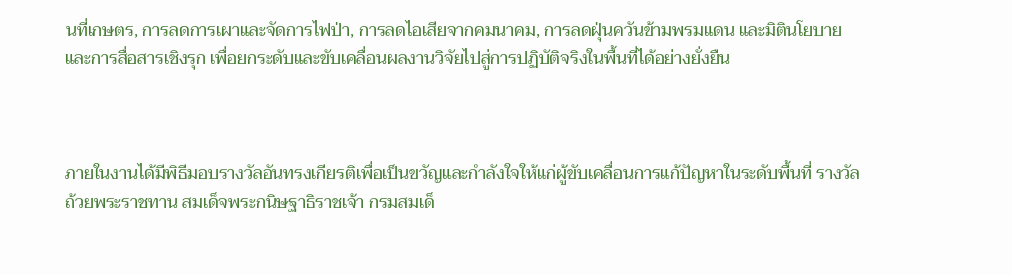นที่เกษตร, การลดการเผาและจัดการไฟป่า, การลดไอเสียจากคมนาคม, การลดฝุ่นควันข้ามพรมแดน และมิตินโยบายและการสื่อสารเชิงรุก เพื่อยกระดับและขับเคลื่อนผลงานวิจัยไปสู่การปฏิบัติจริงในพื้นที่ได้อย่างยั่งยืน



ภายในงานได้มีพิธีมอบรางวัลอันทรงเกียรติเพื่อเป็นขวัญและกำลังใจให้แก่ผู้ขับเคลื่อนการแก้ปัญหาในระดับพื้นที่ รางวัลถ้วยพระราชทาน สมเด็จพระกนิษฐาธิราชเจ้า กรมสมเด็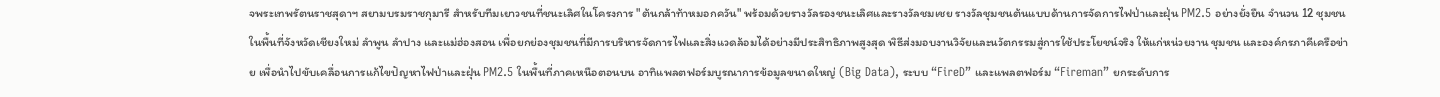จพระเทพรัตนราชสุดาฯ สยามบรมราชกุมารี สำหรับทีมเยาวชนที่ชนะเลิศในโครงการ "ต้นกล้าท้าหมอกควัน" พร้อมด้วยรางวัลรองชนะเลิศและรางวัลชมเชย รางวัลชุมชนต้นแบบด้านการจัดการไฟป่าและฝุ่น PM2.5 อย่างยั่งยืน จำนวน 12 ชุมชน ในพื้นที่จังหวัดเชียงใหม่ ลำพูน ลำปาง และแม่ฮ่องสอน เพื่อยกย่องชุมชนที่มีการบริหารจัดการไฟและสิ่งแวดล้อมได้อย่างมีประสิทธิภาพสูงสุด พิธีส่งมอบงานวิจัยและนวัตกรรมสู่การใช้ประโยชน์จริง ให้แก่หน่วยงาน ชุมชน และองค์กรภาคีเครือข่าย เพื่อนำไปขับเคลื่อนการแก้ไขปัญหาไฟป่าและฝุ่น PM2.5 ในพื้นที่ภาคเหนือตอนบน อาทิแพลตฟอร์มบูรณาการข้อมูลขนาดใหญ่ (Big Data), ระบบ “FireD” และแพลตฟอร์ม “Fireman” ยกระดับการ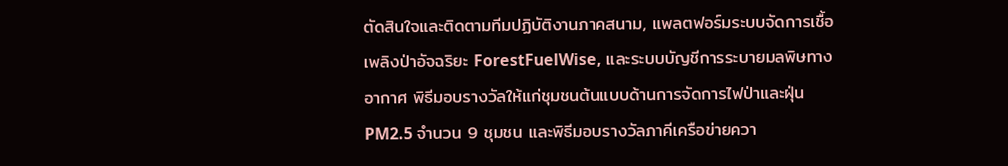ตัดสินใจและติดตามทีมปฏิบัติงานภาคสนาม, แพลตฟอร์มระบบจัดการเชื้อเพลิงป่าอัจฉริยะ ForestFuelWise, และระบบบัญชีการระบายมลพิษทางอากาศ พิธีมอบรางวัลให้แก่ชุมชนต้นแบบด้านการจัดการไฟป่าและฝุ่น PM2.5 จำนวน 9 ชุมชน และพิธีมอบรางวัลภาคีเครือข่ายควา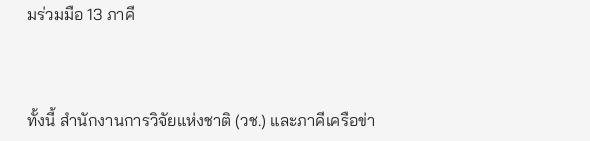มร่วมมือ 13 ภาคี



ทั้งนี้ สำนักงานการวิจัยแห่งชาติ (วช.) และภาคีเครือข่า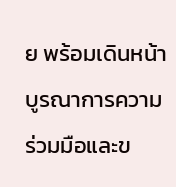ย พร้อมเดินหน้าบูรณาการความร่วมมือและข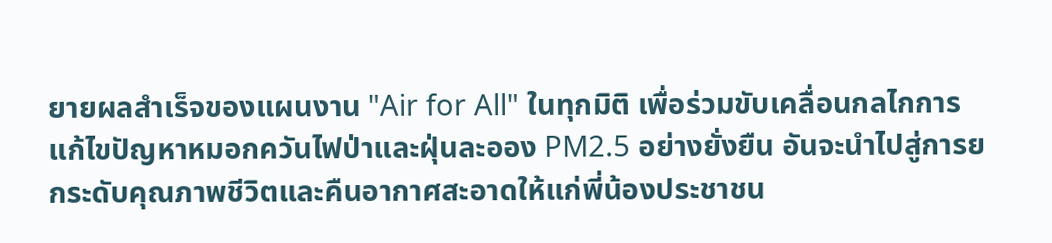ยายผลสำเร็จของแผนงาน "Air for All" ในทุกมิติ เพื่อร่วมขับเคลื่อนกลไกการแก้ไขปัญหาหมอกควันไฟป่าและฝุ่นละออง PM2.5 อย่างยั่งยืน อันจะนำไปสู่การยกระดับคุณภาพชีวิตและคืนอากาศสะอาดให้แก่พี่น้องประชาชน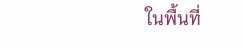ในพื้นที่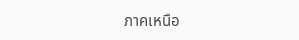ภาคเหนือ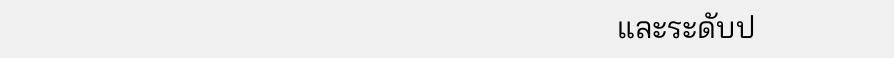และระดับป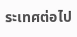ระเทศต่อไป